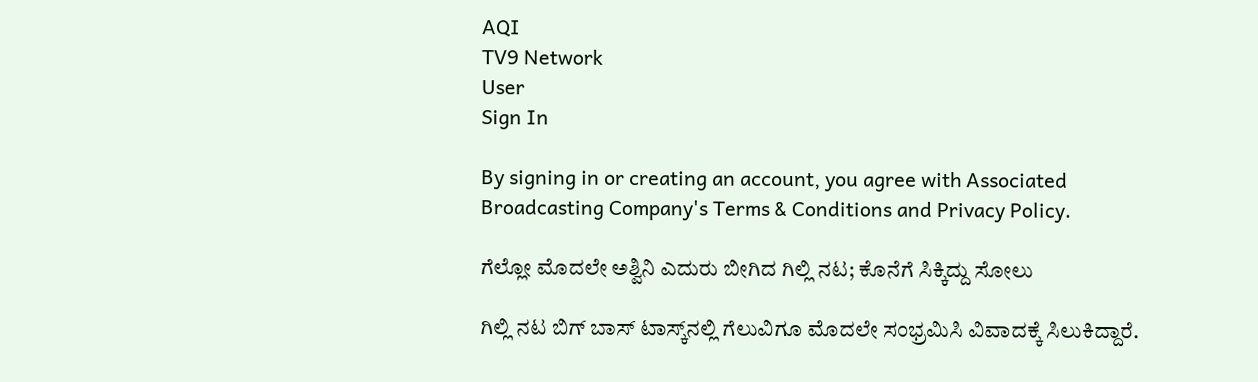AQI
TV9 Network
User
Sign In

By signing in or creating an account, you agree with Associated Broadcasting Company's Terms & Conditions and Privacy Policy.

ಗೆಲ್ಲೋ ಮೊದಲೇ ಅಶ್ವಿನಿ ಎದುರು ಬೀಗಿದ ಗಿಲ್ಲಿ ನಟ; ಕೊನೆಗೆ ಸಿಕ್ಕಿದ್ದು ಸೋಲು

ಗಿಲ್ಲಿ ನಟ ಬಿಗ್ ಬಾಸ್ ಟಾಸ್ಕ್‌ನಲ್ಲಿ ಗೆಲುವಿಗೂ ಮೊದಲೇ ಸಂಭ್ರಮಿಸಿ ವಿವಾದಕ್ಕೆ ಸಿಲುಕಿದ್ದಾರೆ.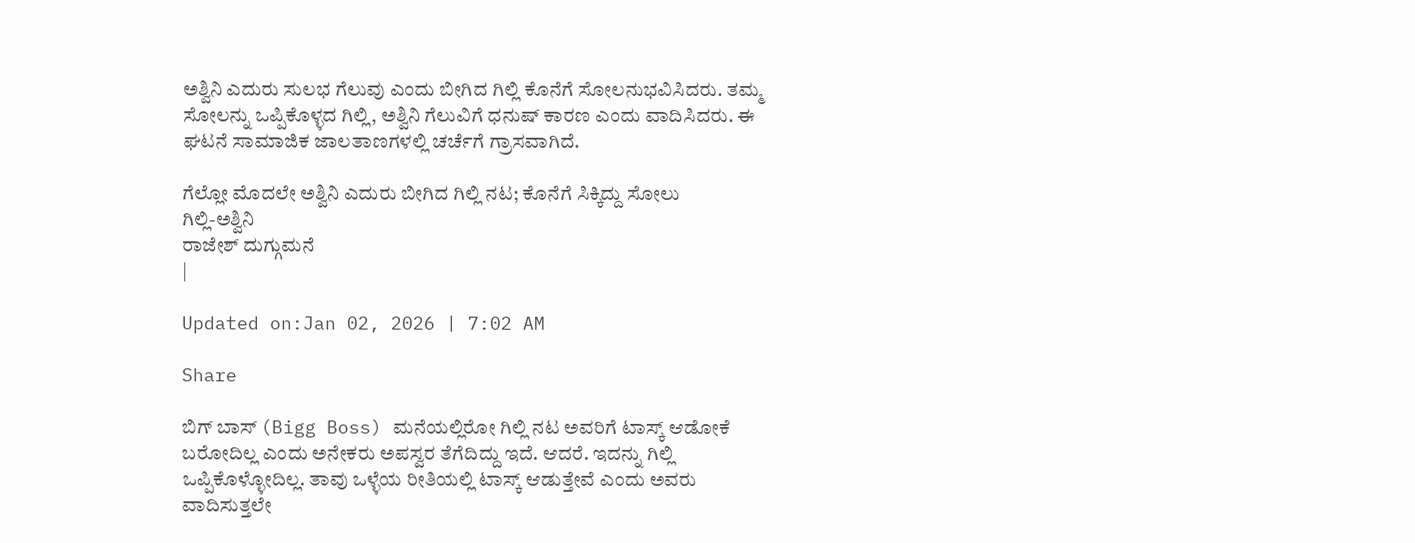ಅಶ್ವಿನಿ ಎದುರು ಸುಲಭ ಗೆಲುವು ಎಂದು ಬೀಗಿದ ಗಿಲ್ಲಿ ಕೊನೆಗೆ ಸೋಲನುಭವಿಸಿದರು. ತಮ್ಮ ಸೋಲನ್ನು ಒಪ್ಪಿಕೊಳ್ಳದ ಗಿಲ್ಲಿ, ಅಶ್ವಿನಿ ಗೆಲುವಿಗೆ ಧನುಷ್ ಕಾರಣ ಎಂದು ವಾದಿಸಿದರು. ಈ ಘಟನೆ ಸಾಮಾಜಿಕ ಜಾಲತಾಣಗಳಲ್ಲಿ ಚರ್ಚೆಗೆ ಗ್ರಾಸವಾಗಿದೆ.

ಗೆಲ್ಲೋ ಮೊದಲೇ ಅಶ್ವಿನಿ ಎದುರು ಬೀಗಿದ ಗಿಲ್ಲಿ ನಟ; ಕೊನೆಗೆ ಸಿಕ್ಕಿದ್ದು ಸೋಲು
ಗಿಲ್ಲಿ-ಅಶ್ವಿನಿ
ರಾಜೇಶ್ ದುಗ್ಗುಮನೆ
|

Updated on:Jan 02, 2026 | 7:02 AM

Share

ಬಿಗ್ ಬಾಸ್ (Bigg Boss) ಮನೆಯಲ್ಲಿರೋ ಗಿಲ್ಲಿ ನಟ ಅವರಿಗೆ ಟಾಸ್ಕ್ ಆಡೋಕೆ ಬರೋದಿಲ್ಲ ಎಂದು ಅನೇಕರು ಅಪಸ್ವರ ತೆಗೆದಿದ್ದು ಇದೆ. ಆದರೆ. ಇದನ್ನು ಗಿಲ್ಲಿ ಒಪ್ಪಿಕೊಳ್ಳೋದಿಲ್ಲ. ತಾವು ಒಳ್ಳೆಯ ರೀತಿಯಲ್ಲಿ ಟಾಸ್ಕ್ ಆಡುತ್ತೇವೆ ಎಂದು ಅವರು ವಾದಿಸುತ್ತಲೇ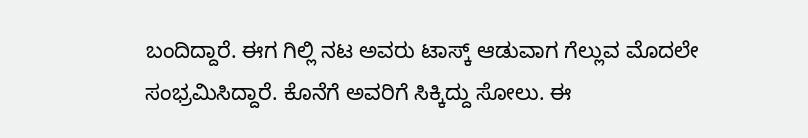ಬಂದಿದ್ದಾರೆ. ಈಗ ಗಿಲ್ಲಿ ನಟ ಅವರು ಟಾಸ್ಕ್ ಆಡುವಾಗ ಗೆಲ್ಲುವ ಮೊದಲೇ ಸಂಭ್ರಮಿಸಿದ್ದಾರೆ. ಕೊನೆಗೆ ಅವರಿಗೆ ಸಿಕ್ಕಿದ್ದು ಸೋಲು. ಈ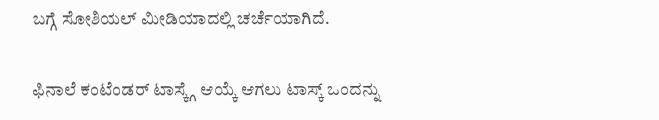ಬಗ್ಗೆ ಸೋಶಿಯಲ್ ಮೀಡಿಯಾದಲ್ಲಿ ಚರ್ಚೆಯಾಗಿದೆ.

ಫಿನಾಲೆ ಕಂಟೆಂಡರ್ ಟಾಸ್ಕ್ಗೆ ಆಯ್ಕೆ ಆಗಲು ಟಾಸ್ಕ್ ಒಂದನ್ನು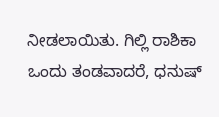ನೀಡಲಾಯಿತು. ಗಿಲ್ಲಿ ರಾಶಿಕಾ ಒಂದು ತಂಡವಾದರೆ, ಧನುಷ್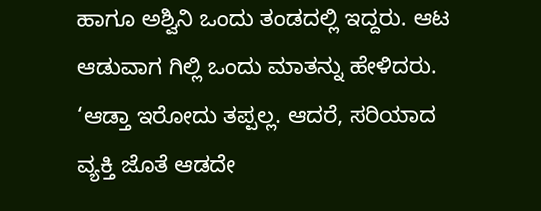ಹಾಗೂ ಅಶ್ವಿನಿ ಒಂದು ತಂಡದಲ್ಲಿ ಇದ್ದರು. ಆಟ ಆಡುವಾಗ ಗಿಲ್ಲಿ ಒಂದು ಮಾತನ್ನು ಹೇಳಿದರು. ‘ಆಡ್ತಾ ಇರೋದು ತಪ್ಪಲ್ಲ. ಆದರೆ, ಸರಿಯಾದ ವ್ಯಕ್ತಿ ಜೊತೆ ಆಡದೇ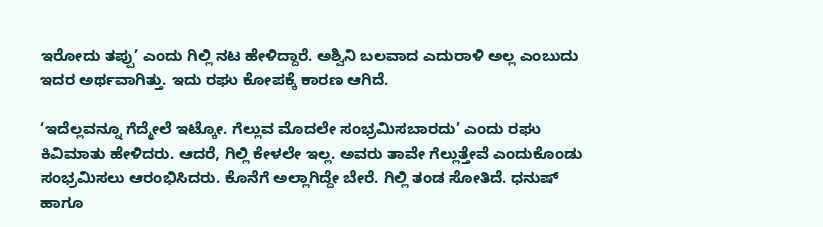ಇರೋದು ತಪ್ಪು’ ಎಂದು ಗಿಲ್ಲಿ ನಟ ಹೇಳಿದ್ದಾರೆ. ಅಶ್ವಿನಿ ಬಲವಾದ ಎದುರಾಳಿ ಅಲ್ಲ ಎಂಬುದು ಇದರ ಅರ್ಥವಾಗಿತ್ತು. ಇದು ರಘು ಕೋಪಕ್ಕೆ ಕಾರಣ ಆಗಿದೆ.

‘ಇದೆಲ್ಲವನ್ನೂ ಗೆದ್ಮೇಲೆ ಇಟ್ಕೋ. ಗೆಲ್ಲುವ ಮೊದಲೇ ಸಂಭ್ರಮಿಸಬಾರದು’ ಎಂದು ರಘು ಕಿವಿಮಾತು ಹೇಳಿದರು. ಆದರೆ, ಗಿಲ್ಲಿ ಕೇಳಲೇ ಇಲ್ಲ. ಅವರು ತಾವೇ ಗೆಲ್ಲುತ್ತೇವೆ ಎಂದುಕೊಂಡು ಸಂಭ್ರಮಿಸಲು ಆರಂಭಿಸಿದರು. ಕೊನೆಗೆ ಅಲ್ಲಾಗಿದ್ದೇ ಬೇರೆ. ಗಿಲ್ಲಿ ತಂಡ ಸೋತಿದೆ. ಧನುಷ್ ಹಾಗೂ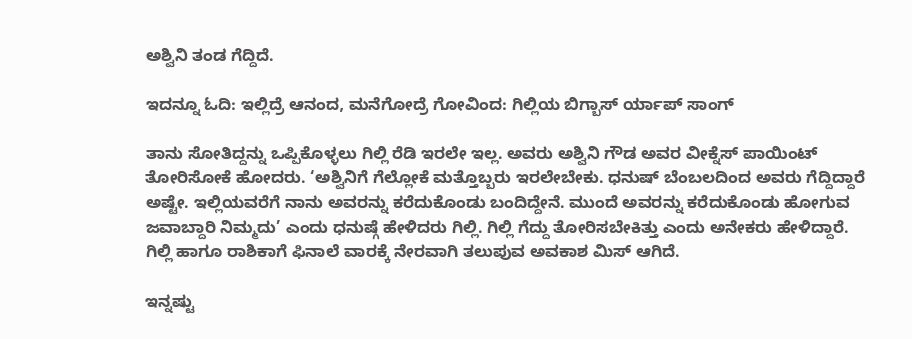ಅಶ್ವಿನಿ ತಂಡ ಗೆದ್ದಿದೆ.

ಇದನ್ನೂ ಓದಿ: ಇಲ್ಲಿದ್ರೆ ಆನಂದ, ಮನೆಗೋದ್ರೆ ಗೋವಿಂದ: ಗಿಲ್ಲಿಯ ಬಿಗ್ಬಾಸ್ ರ್ಯಾಪ್ ಸಾಂಗ್

ತಾನು ಸೋತಿದ್ದನ್ನು ಒಪ್ಪಿಕೊಳ್ಳಲು ಗಿಲ್ಲಿ ರೆಡಿ ಇರಲೇ ಇಲ್ಲ. ಅವರು ಅಶ್ವಿನಿ ಗೌಡ ಅವರ ವೀಕ್ನೆಸ್ ಪಾಯಿಂಟ್ ತೋರಿಸೋಕೆ ಹೋದರು. ‘ಅಶ್ವಿನಿಗೆ ಗೆಲ್ಲೋಕೆ ಮತ್ತೊಬ್ಬರು ಇರಲೇಬೇಕು. ಧನುಷ್ ಬೆಂಬಲದಿಂದ ಅವರು ಗೆದ್ದಿದ್ದಾರೆ ಅಷ್ಟೇ. ಇಲ್ಲಿಯವರೆಗೆ ನಾನು ಅವರನ್ನು ಕರೆದುಕೊಂಡು ಬಂದಿದ್ದೇನೆ. ಮುಂದೆ ಅವರನ್ನು ಕರೆದುಕೊಂಡು ಹೋಗುವ ಜವಾಬ್ದಾರಿ ನಿಮ್ಮದು’ ಎಂದು ಧನುಷ್ಗೆ ಹೇಳಿದರು ಗಿಲ್ಲಿ. ಗಿಲ್ಲಿ ಗೆದ್ದು ತೋರಿಸಬೇಕಿತ್ತು ಎಂದು ಅನೇಕರು ಹೇಳಿದ್ದಾರೆ. ಗಿಲ್ಲಿ ಹಾಗೂ ರಾಶಿಕಾಗೆ ಫಿನಾಲೆ ವಾರಕ್ಕೆ ನೇರವಾಗಿ ತಲುಪುವ ಅವಕಾಶ ಮಿಸ್ ಆಗಿದೆ.

ಇನ್ನಷ್ಟು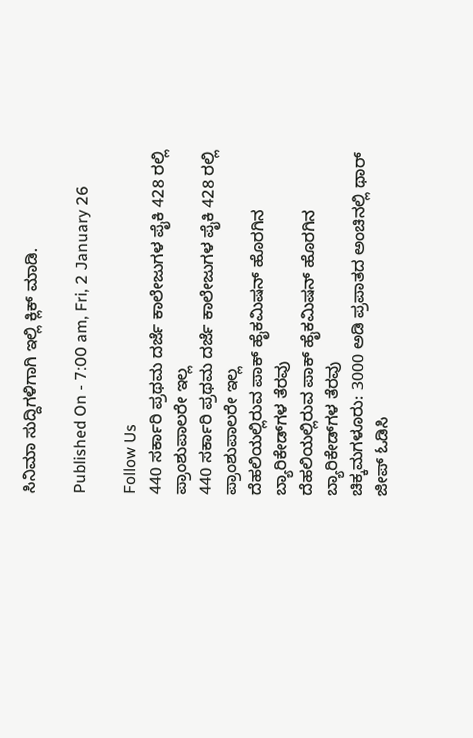ಸಿನಿಮಾ ಸುದ್ದಿಗಳಿಗಾಗಿ ಇಲ್ಲಿ ಕ್ಲಿಕ್ ಮಾಡಿ.

Published On - 7:00 am, Fri, 2 January 26

Follow Us
440 ಸರ್ಕಾರಿ ಪ್ರಥಮ ದರ್ಜೆ ಕಾಲೇಜುಗಳ ಪೈಕಿ 428 ರಲ್ಲಿ ಪ್ರಾಂಶುಪಾಲರೇ ಇಲ್ಲ
440 ಸರ್ಕಾರಿ ಪ್ರಥಮ ದರ್ಜೆ ಕಾಲೇಜುಗಳ ಪೈಕಿ 428 ರಲ್ಲಿ ಪ್ರಾಂಶುಪಾಲರೇ ಇಲ್ಲ
ದೆಹಲಿಯಲ್ಲಿರುವ ಪಾಕ್ ಹೈಕಮಿಷನ್ ಹೊರಗಿನ ಬ್ಯಾರಿಕೇಡ್‌ಗಳ ತೆರವು
ದೆಹಲಿಯಲ್ಲಿರುವ ಪಾಕ್ ಹೈಕಮಿಷನ್ ಹೊರಗಿನ ಬ್ಯಾರಿಕೇಡ್‌ಗಳ ತೆರವು
ಚಿಕ್ಕಮಗಳೂರು: 3000 ಅಡಿ ಪ್ರಪಾತದ ಅಂಚಿನಲ್ಲಿ ಥಾರ್ ಜೀಪ್ ಓಡಿಸಿ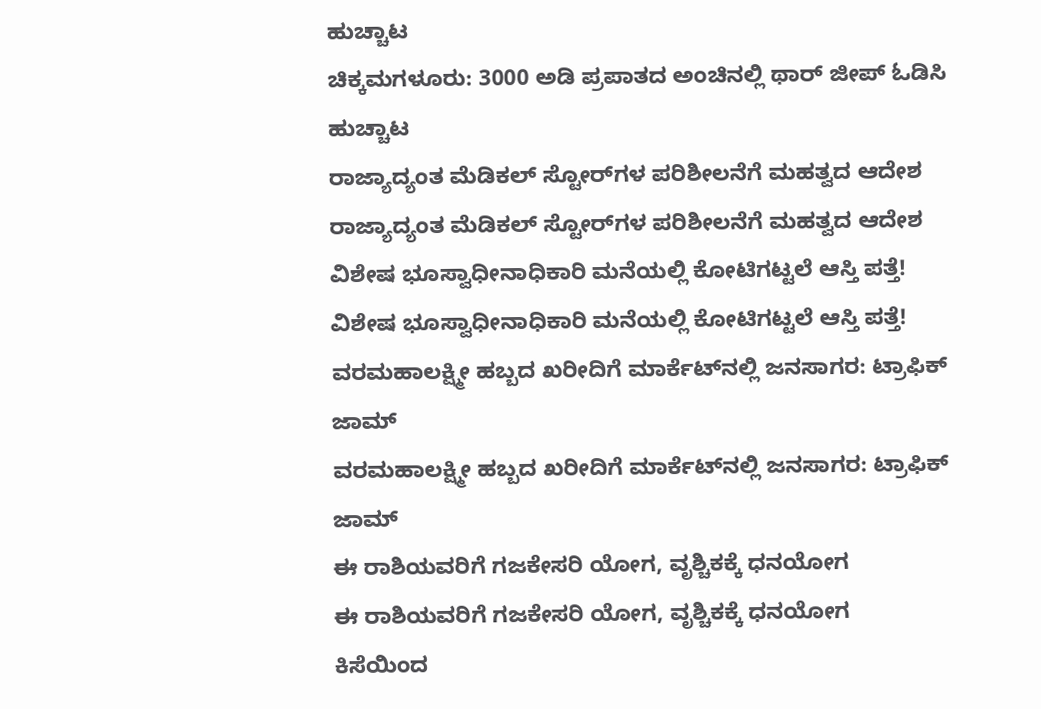ಹುಚ್ಚಾಟ
ಚಿಕ್ಕಮಗಳೂರು: 3000 ಅಡಿ ಪ್ರಪಾತದ ಅಂಚಿನಲ್ಲಿ ಥಾರ್ ಜೀಪ್ ಓಡಿಸಿ ಹುಚ್ಚಾಟ
ರಾಜ್ಯಾದ್ಯಂತ ಮೆಡಿಕಲ್ ಸ್ಟೋರ್‌ಗಳ ಪರಿಶೀಲನೆಗೆ ಮಹತ್ವದ ಆದೇಶ
ರಾಜ್ಯಾದ್ಯಂತ ಮೆಡಿಕಲ್ ಸ್ಟೋರ್‌ಗಳ ಪರಿಶೀಲನೆಗೆ ಮಹತ್ವದ ಆದೇಶ
ವಿಶೇಷ ಭೂಸ್ವಾಧೀನಾಧಿಕಾರಿ ಮನೆಯಲ್ಲಿ ಕೋಟಿಗಟ್ಟಲೆ ಆಸ್ತಿ ಪತ್ತೆ!
ವಿಶೇಷ ಭೂಸ್ವಾಧೀನಾಧಿಕಾರಿ ಮನೆಯಲ್ಲಿ ಕೋಟಿಗಟ್ಟಲೆ ಆಸ್ತಿ ಪತ್ತೆ!
ವರಮಹಾಲಕ್ಷ್ಮೀ ಹಬ್ಬದ ಖರೀದಿಗೆ ಮಾರ್ಕೆಟ್‌ನಲ್ಲಿ ಜನಸಾಗರ: ಟ್ರಾಫಿಕ್ ಜಾಮ್
ವರಮಹಾಲಕ್ಷ್ಮೀ ಹಬ್ಬದ ಖರೀದಿಗೆ ಮಾರ್ಕೆಟ್‌ನಲ್ಲಿ ಜನಸಾಗರ: ಟ್ರಾಫಿಕ್ ಜಾಮ್
ಈ ರಾಶಿಯವರಿಗೆ ಗಜಕೇಸರಿ ಯೋಗ, ವೃಶ್ಚಿಕಕ್ಕೆ ಧನಯೋಗ
ಈ ರಾಶಿಯವರಿಗೆ ಗಜಕೇಸರಿ ಯೋಗ, ವೃಶ್ಚಿಕಕ್ಕೆ ಧನಯೋಗ
ಕಿಸೆಯಿಂದ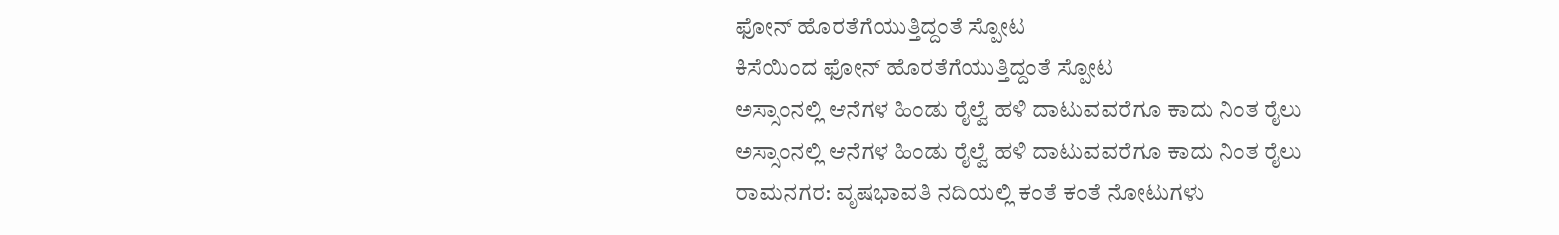ಫೋನ್ ಹೊರತೆಗೆಯುತ್ತಿದ್ದಂತೆ ಸ್ಪೋಟ
ಕಿಸೆಯಿಂದ ಫೋನ್ ಹೊರತೆಗೆಯುತ್ತಿದ್ದಂತೆ ಸ್ಪೋಟ
ಅಸ್ಸಾಂನಲ್ಲಿ ಆನೆಗಳ ಹಿಂಡು ರೈಲ್ವೆ ಹಳಿ ದಾಟುವವರೆಗೂ ಕಾದು ನಿಂತ ರೈಲು
ಅಸ್ಸಾಂನಲ್ಲಿ ಆನೆಗಳ ಹಿಂಡು ರೈಲ್ವೆ ಹಳಿ ದಾಟುವವರೆಗೂ ಕಾದು ನಿಂತ ರೈಲು
ರಾಮನಗರ: ವೃಷಭಾವತಿ‌ ನದಿಯಲ್ಲಿ ಕಂತೆ ಕಂತೆ ನೋಟುಗಳು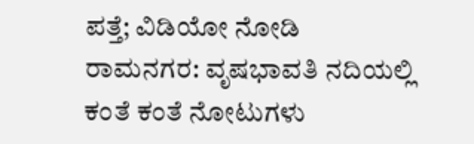ಪತ್ತೆ; ವಿಡಿಯೋ ನೋಡಿ
ರಾಮನಗರ: ವೃಷಭಾವತಿ‌ ನದಿಯಲ್ಲಿ ಕಂತೆ ಕಂತೆ ನೋಟುಗಳು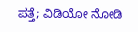ಪತ್ತೆ; ವಿಡಿಯೋ ನೋಡಿ